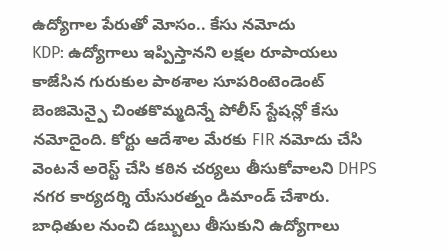ఉద్యోగాల పేరుతో మోసం.. కేసు నమోదు
KDP: ఉద్యోగాలు ఇప్పిస్తానని లక్షల రూపాయలు కాజేసిన గురుకుల పాఠశాల సూపరింటెండెంట్ బెంజిమెన్పై చింతకొమ్మదిన్నే పోలీస్ స్టేషన్లో కేసు నమోదైంది. కోర్టు ఆదేశాల మేరకు FIR నమోదు చేసి వెంటనే అరెస్ట్ చేసి కఠిన చర్యలు తీసుకోవాలని DHPS నగర కార్యదర్శి యేసురత్నం డిమాండ్ చేశారు. బాధితుల నుంచి డబ్బులు తీసుకుని ఉద్యోగాలు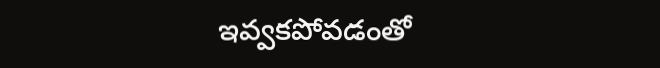ఇవ్వకపోవడంతో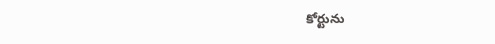కోర్టును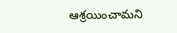ఆశ్రయించామని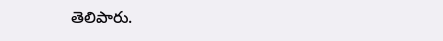తెలిపారు.